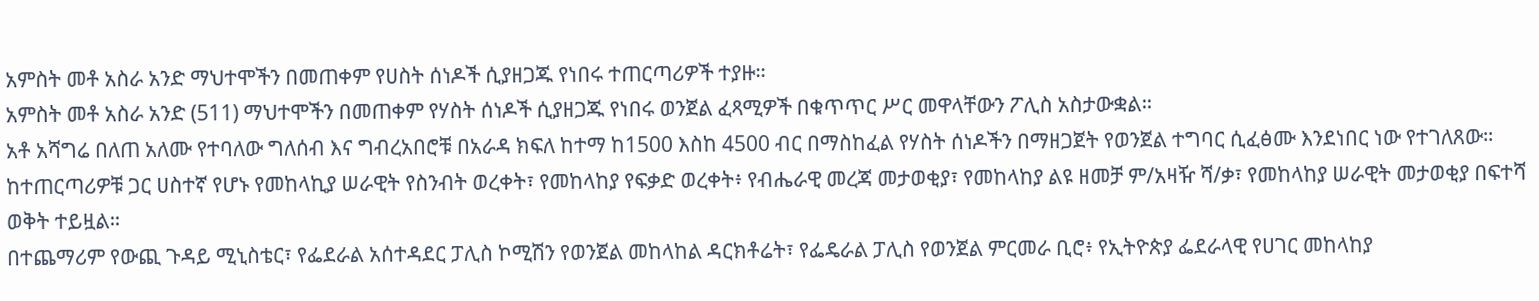አምስት መቶ አስራ አንድ ማህተሞችን በመጠቀም የሀስት ሰነዶች ሲያዘጋጁ የነበሩ ተጠርጣሪዎች ተያዙ።
አምስት መቶ አስራ አንድ (511) ማህተሞችን በመጠቀም የሃስት ሰነዶች ሲያዘጋጁ የነበሩ ወንጀል ፈጻሚዎች በቁጥጥር ሥር መዋላቸውን ፖሊስ አስታውቋል።
አቶ አሻግሬ በለጠ አለሙ የተባለው ግለሰብ እና ግብረአበሮቹ በአራዳ ክፍለ ከተማ ከ1500 እስከ 4500 ብር በማስከፈል የሃስት ሰነዶችን በማዘጋጀት የወንጀል ተግባር ሲፈፅሙ እንደነበር ነው የተገለጸው።
ከተጠርጣሪዎቹ ጋር ሀስተኛ የሆኑ የመከላኪያ ሠራዊት የስንብት ወረቀት፣ የመከላከያ የፍቃድ ወረቀት፥ የብሔራዊ መረጃ መታወቂያ፣ የመከላከያ ልዩ ዘመቻ ም/አዛዥ ሻ/ቃ፣ የመከላከያ ሠራዊት መታወቂያ በፍተሻ ወቅት ተይዟል።
በተጨማሪም የውጪ ጉዳይ ሚኒስቴር፣ የፌደራል አሰተዳደር ፓሊስ ኮሚሽን የወንጀል መከላከል ዳርክቶሬት፣ የፌዴራል ፓሊስ የወንጀል ምርመራ ቢሮ፥ የኢትዮጵያ ፌደራላዊ የሀገር መከላከያ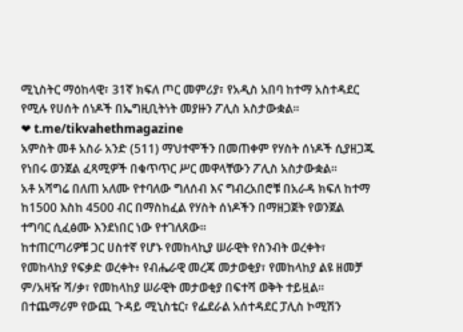ሚኒስትር ማዕከላዊ፣ 31ኛ ክፍለ ጦር መምሪያ፣ የአዲስ አበባ ከተማ አስተዳደር የሚሉ የሀሰት ሰነዶች በኤግዚቢትነት መያዙን ፖሊስ አስታውቋል።
❤ t.me/tikvahethmagazine
አምስት መቶ አስራ አንድ (511) ማህተሞችን በመጠቀም የሃስት ሰነዶች ሲያዘጋጁ የነበሩ ወንጀል ፈጻሚዎች በቁጥጥር ሥር መዋላቸውን ፖሊስ አስታውቋል።
አቶ አሻግሬ በለጠ አለሙ የተባለው ግለሰብ እና ግብረአበሮቹ በአራዳ ክፍለ ከተማ ከ1500 እስከ 4500 ብር በማስከፈል የሃስት ሰነዶችን በማዘጋጀት የወንጀል ተግባር ሲፈፅሙ እንደነበር ነው የተገለጸው።
ከተጠርጣሪዎቹ ጋር ሀስተኛ የሆኑ የመከላኪያ ሠራዊት የስንብት ወረቀት፣ የመከላከያ የፍቃድ ወረቀት፥ የብሔራዊ መረጃ መታወቂያ፣ የመከላከያ ልዩ ዘመቻ ም/አዛዥ ሻ/ቃ፣ የመከላከያ ሠራዊት መታወቂያ በፍተሻ ወቅት ተይዟል።
በተጨማሪም የውጪ ጉዳይ ሚኒስቴር፣ የፌደራል አሰተዳደር ፓሊስ ኮሚሽን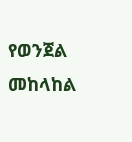የወንጀል መከላከል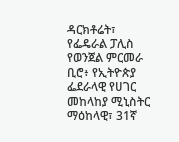ዳርክቶሬት፣ የፌዴራል ፓሊስ የወንጀል ምርመራ ቢሮ፥ የኢትዮጵያ ፌደራላዊ የሀገር መከላከያ ሚኒስትር ማዕከላዊ፣ 31ኛ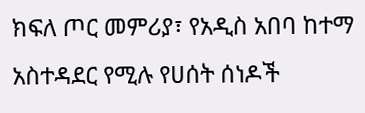ክፍለ ጦር መምሪያ፣ የአዲስ አበባ ከተማ አስተዳደር የሚሉ የሀሰት ሰነዶች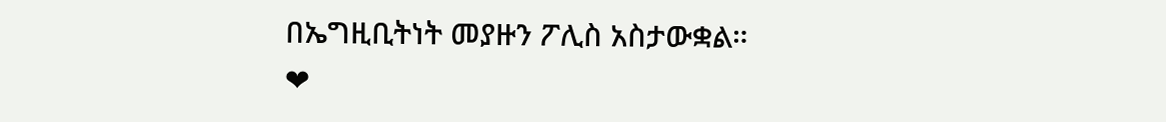በኤግዚቢትነት መያዙን ፖሊስ አስታውቋል።
❤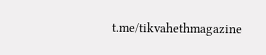t.me/tikvahethmagazine